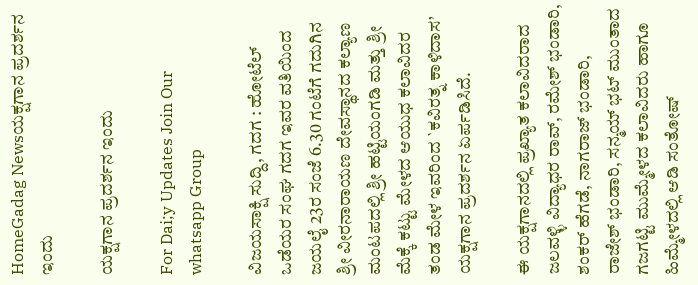HomeGadag Newsಯಕ್ಷಗಾನ ಪ್ರದರ್ಶನ ಇಂದು

ಯಕ್ಷಗಾನ ಪ್ರದರ್ಶನ ಇಂದು

For Dai;y Updates Join Our whatsapp Group

ವಿಜಯಸಾಕ್ಷಿ ಸುದ್ದಿ, ಗದಗ : ಹೋಟೆಲ್ ಒಡೆಯರ ಸಂಘ ಗದಗ ಇವರ ವತಿಯಿಂದ ಜಯಲೈ 23ರ ಸಂಜೆ 6.30 ಗಂಟೆಗೆ ಗದುಗಿನ ಶ್ರೀ ವೀರನಾರಾಯಣ ದೇವಸ್ಥಾನದ ಕಲ್ಯಾಣ ಮಂಟಪದಲ್ಲಿ ಶ್ರೀ ಹಟ್ಟಿಯಂಗಡಿ ಮತ್ತು ಶ್ರೀ ಮೆಕ್ಕೆ ಕಟ್ಟು ಮೇಳದ ಆಯುಧ ಕಲಾವಿದರ ತಂಡ ಮೇಳ ಇವರಿಂದ `ಕವಿರತ್ನ ಕಾಳಿದಾಸ’ ಯಕ್ಷಗಾನ ಪ್ರದರ್ಶನ ಏರ್ಪಡಿಸಿದೆ.

ಈ ಯಕ್ಷಗಾನದಲ್ಲಿ ಪ್ರಖ್ಯಾತ ಕಲಾವಿದರಾದ ಜಲವಳ್ಳಿ ವಿದ್ಯಾಧರ ರಾವ್, ರಮೇಶ್ ಭಂಡಾರಿ, ಶಂಕರ್ ಹೆಗಡೆ, ನಾಗರಾಜ್ ಭಂಡಾರಿ, ರಾಜೇಶ್ ಭಂಡಾರಿ, ಸನ್ಮಯ್ ಭಟ್ ಮುಂತಾದ ಗಜಗಟ್ಟಿ ಮುಮ್ಮೇಳದ ಕಲಾವಿದರು ಹಾಗೂ ಹಿಮ್ಮೇಳದಲ್ಲಿ ಆಡಿ ಸಂತೋಷ್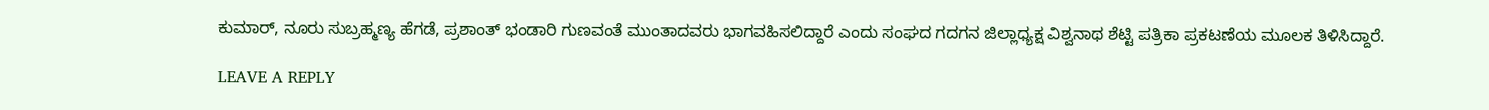ಕುಮಾರ್, ನೂರು ಸುಬ್ರಹ್ಮಣ್ಯ ಹೆಗಡೆ, ಪ್ರಶಾಂತ್ ಭಂಡಾರಿ ಗುಣವಂತೆ ಮುಂತಾದವರು ಭಾಗವಹಿಸಲಿದ್ದಾರೆ ಎಂದು ಸಂಘದ ಗದಗನ ಜಿಲ್ಲಾಧ್ಯಕ್ಷ ವಿಶ್ವನಾಥ ಶೆಟ್ಟಿ ಪತ್ರಿಕಾ ಪ್ರಕಟಣೆಯ ಮೂಲಕ ತಿಳಿಸಿದ್ದಾರೆ.

LEAVE A REPLY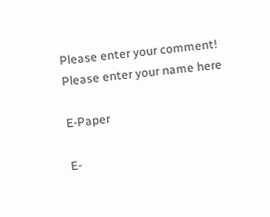Please enter your comment!
Please enter your name here

E-Paper

E-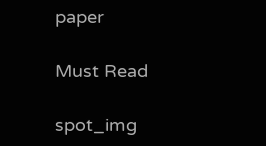paper

Must Read

spot_img